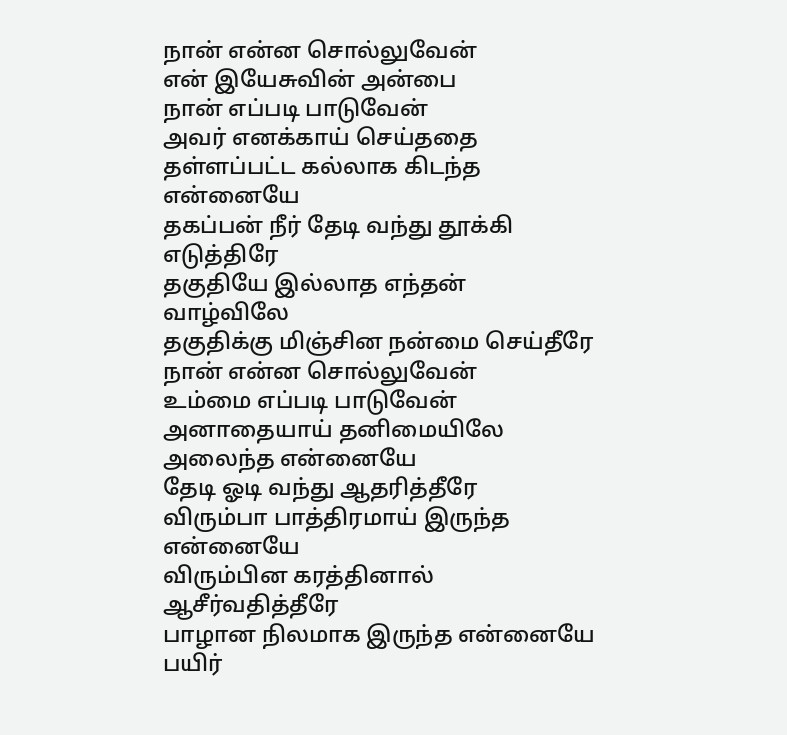நான் என்ன சொல்லுவேன்
என் இயேசுவின் அன்பை
நான் எப்படி பாடுவேன்
அவர் எனக்காய் செய்ததை
தள்ளப்பட்ட கல்லாக கிடந்த என்னையே
தகப்பன் நீர் தேடி வந்து தூக்கி எடுத்திரே
தகுதியே இல்லாத எந்தன் வாழ்விலே
தகுதிக்கு மிஞ்சின நன்மை செய்தீரே
நான் என்ன சொல்லுவேன்
உம்மை எப்படி பாடுவேன்
அனாதையாய் தனிமையிலே அலைந்த என்னையே
தேடி ஓடி வந்து ஆதரித்தீரே
விரும்பா பாத்திரமாய் இருந்த என்னையே
விரும்பின கரத்தினால் ஆசீர்வதித்தீரே
பாழான நிலமாக இருந்த என்னையே
பயிர்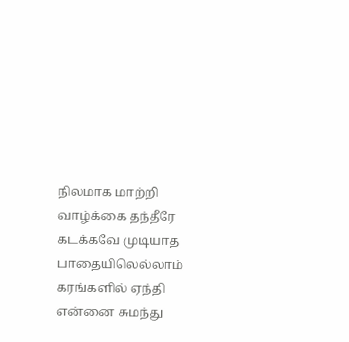நிலமாக மாற்றி வாழ்க்கை தந்தீரே
கடக்கவே முடியாத பாதையிலெல்லாம்
கரங்களில் ஏந்தி என்னை சுமந்து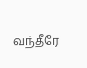வந்தீரே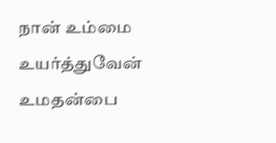நான் உம்மை உயர்த்துவேன்
உமதன்பை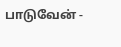பாடுவேன் -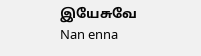இயேசுவே
Nan enna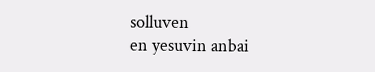solluven
en yesuvin anbai